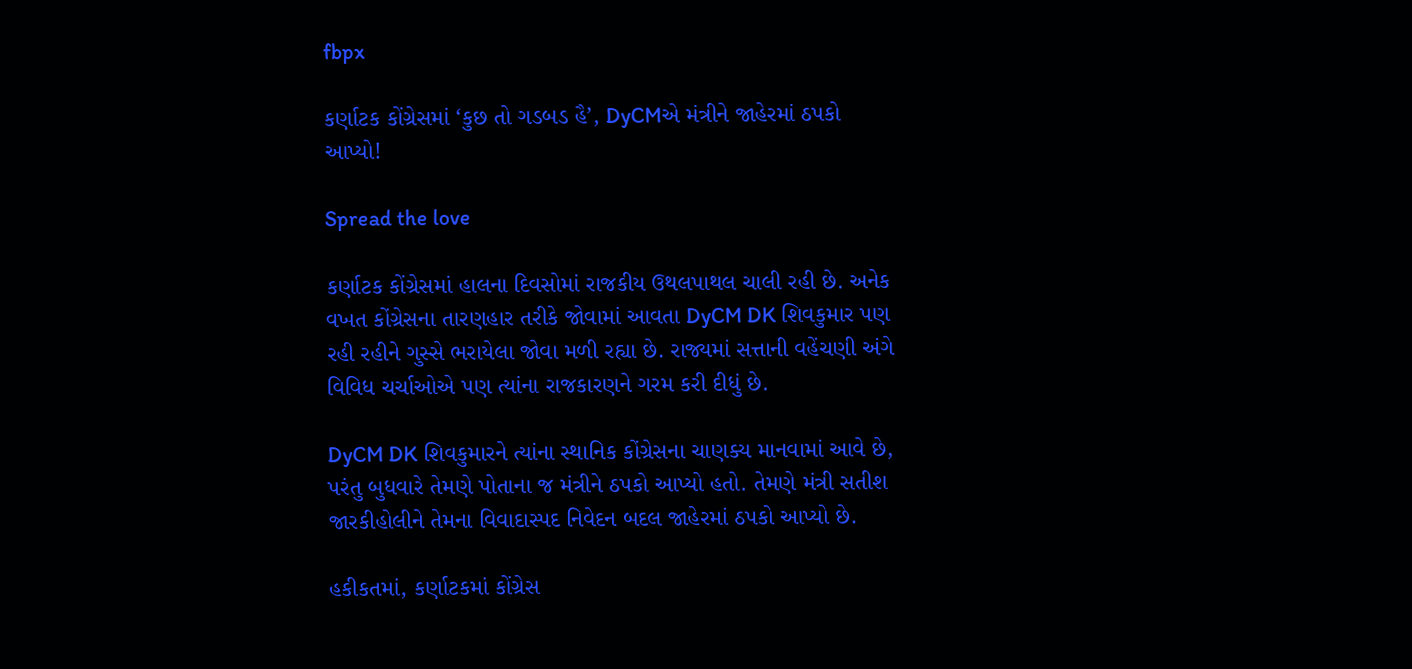fbpx

કર્ણાટક કોંગ્રેસમાં ‘કુછ તો ગડબડ હૈ’, DyCMએ મંત્રીને જાહેરમાં ઠપકો આપ્યો!

Spread the love

કર્ણાટક કોંગ્રેસમાં હાલના દિવસોમાં રાજકીય ઉથલપાથલ ચાલી રહી છે. અનેક વખત કોંગ્રેસના તારણહાર તરીકે જોવામાં આવતા DyCM DK શિવકુમાર પણ રહી રહીને ગુસ્સે ભરાયેલા જોવા મળી રહ્યા છે. રાજ્યમાં સત્તાની વહેંચણી અંગે વિવિધ ચર્ચાઓએ પણ ત્યાંના રાજકારણને ગરમ કરી દીધું છે.

DyCM DK શિવકુમારને ત્યાંના સ્થાનિક કોંગ્રેસના ચાણક્ય માનવામાં આવે છે, પરંતુ બુધવારે તેમણે પોતાના જ મંત્રીને ઠપકો આપ્યો હતો. તેમણે મંત્રી સતીશ જારકીહોલીને તેમના વિવાદાસ્પદ નિવેદન બદલ જાહેરમાં ઠપકો આપ્યો છે.

હકીકતમાં, કર્ણાટકમાં કોંગ્રેસ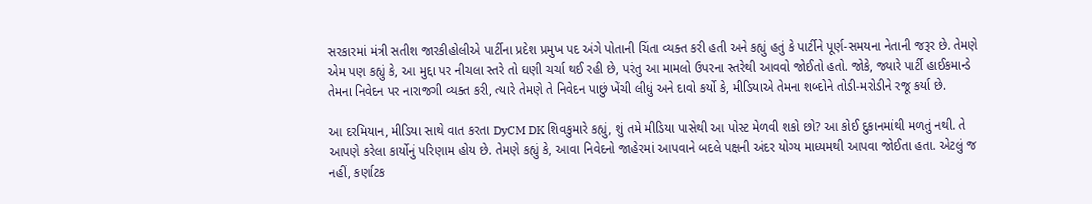સરકારમાં મંત્રી સતીશ જારકીહોલીએ પાર્ટીના પ્રદેશ પ્રમુખ પદ અંગે પોતાની ચિંતા વ્યક્ત કરી હતી અને કહ્યું હતું કે પાર્ટીને પૂર્ણ-સમયના નેતાની જરૂર છે. તેમણે એમ પણ કહ્યું કે, આ મુદ્દા પર નીચલા સ્તરે તો ઘણી ચર્ચા થઈ રહી છે, પરંતુ આ મામલો ઉપરના સ્તરેથી આવવો જોઈતો હતો. જોકે, જ્યારે પાર્ટી હાઈકમાન્ડે તેમના નિવેદન પર નારાજગી વ્યક્ત કરી, ત્યારે તેમણે તે નિવેદન પાછું ખેંચી લીધું અને દાવો કર્યો કે, મીડિયાએ તેમના શબ્દોને તોડી-મરોડીને રજૂ કર્યા છે.

આ દરમિયાન, મીડિયા સાથે વાત કરતા DyCM DK શિવકુમારે કહ્યું, શું તમે મીડિયા પાસેથી આ પોસ્ટ મેળવી શકો છો? આ કોઈ દુકાનમાંથી મળતું નથી. તે આપણે કરેલા કાર્યોનું પરિણામ હોય છે. તેમણે કહ્યું કે, આવા નિવેદનો જાહેરમાં આપવાને બદલે પક્ષની અંદર યોગ્ય માધ્યમથી આપવા જોઈતા હતા. એટલું જ નહીં, કર્ણાટક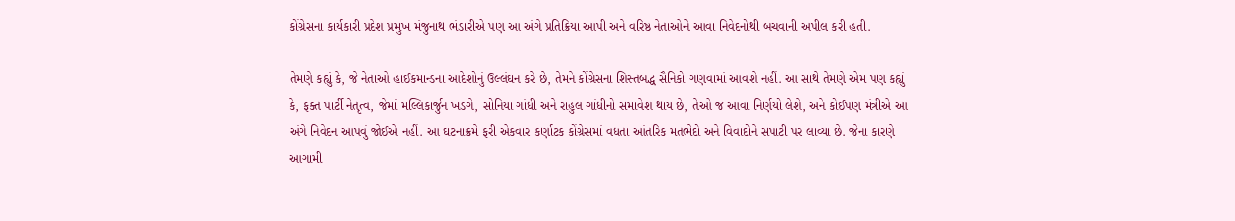કોંગ્રેસના કાર્યકારી પ્રદેશ પ્રમુખ મંજુનાથ ભંડારીએ પણ આ અંગે પ્રતિક્રિયા આપી અને વરિષ્ઠ નેતાઓને આવા નિવેદનોથી બચવાની અપીલ કરી હતી.

તેમણે કહ્યું કે, જે નેતાઓ હાઈકમાન્ડના આદેશોનું ઉલ્લંઘન કરે છે, તેમને કોંગ્રેસના શિસ્તબદ્ધ સૈનિકો ગણવામાં આવશે નહીં. આ સાથે તેમણે એમ પણ કહ્યું કે, ફક્ત પાર્ટી નેતૃત્વ, જેમાં મલ્લિકાર્જુન ખડગે, સોનિયા ગાંધી અને રાહુલ ગાંધીનો સમાવેશ થાય છે, તેઓ જ આવા નિર્ણયો લેશે, અને કોઈપણ મંત્રીએ આ અંગે નિવેદન આપવું જોઈએ નહીં. આ ઘટનાક્રમે ફરી એકવાર કર્ણાટક કોંગ્રેસમાં વધતા આંતરિક મતભેદો અને વિવાદોને સપાટી પર લાવ્યા છે. જેના કારણે આગામી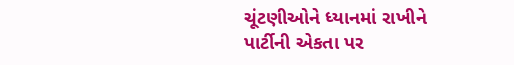ચૂંટણીઓને ધ્યાનમાં રાખીને પાર્ટીની એકતા પર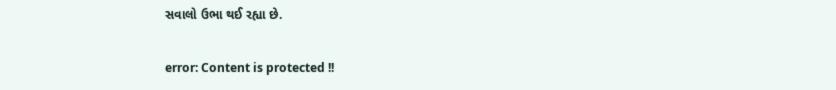સવાલો ઉભા થઈ રહ્યા છે.

error: Content is protected !!